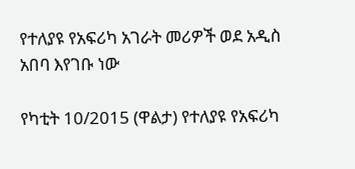የተለያዩ የአፍሪካ አገራት መሪዎች ወደ አዲስ አበባ እየገቡ ነው

የካቲት 10/2015 (ዋልታ) የተለያዩ የአፍሪካ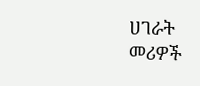ሀገራት መሪዎች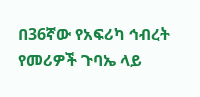በ36ኛው የአፍሪካ ኅብረት የመሪዎች ጉባኤ ላይ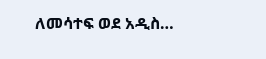ለመሳተፍ ወደ አዲስ…